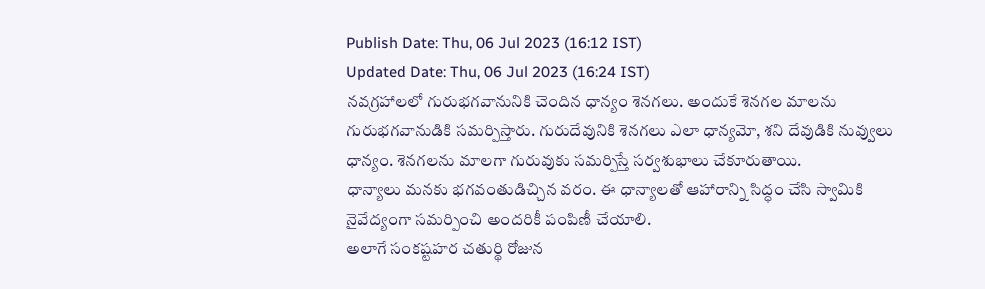Publish Date: Thu, 06 Jul 2023 (16:12 IST)
Updated Date: Thu, 06 Jul 2023 (16:24 IST)
నవగ్రహాలలో గురుభగవానునికి చెందిన ధాన్యం శెనగలు. అందుకే శెనగల మాలను గురుభగవానుడికి సమర్పిస్తారు. గురుదేవునికి శెనగలు ఎలా ధాన్యమో, శని దేవుడికి నువ్వులు ధాన్యం. శెనగలను మాలగా గురువుకు సమర్పిస్తే సర్వశుభాలు చేకూరుతాయి.
ధాన్యాలు మనకు భగవంతుడిచ్చిన వరం. ఈ ధాన్యాలతో ఆహారాన్ని సిద్ధం చేసి స్వామికి నైవేద్యంగా సమర్పించి అందరికీ పంపిణీ చేయాలి.
అలాగే సంకష్టహర చతుర్థి రోజున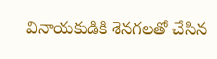వినాయకుడికి శెనగలతో చేసిన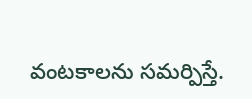వంటకాలను సమర్పిస్తే.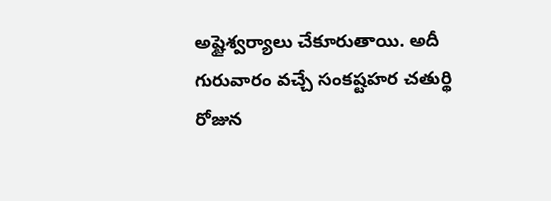అష్టైశ్వర్యాలు చేకూరుతాయి. అదీ గురువారం వచ్చే సంకష్టహర చతుర్థి రోజున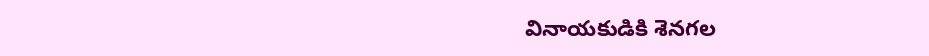వినాయకుడికి శెనగల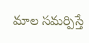మాల సమర్పిస్తే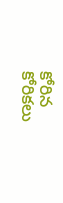కోరిన కోరికలు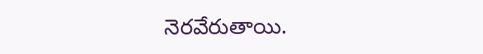నెరవేరుతాయి.